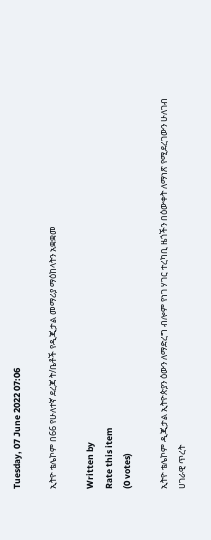Tuesday, 07 June 2022 07:06

ኢትዮ ቴሌኮም በ66 የሁለተኛ ደረጃ ት/ቤቶች የዲጂታል መማሪያ ማዕከላትን አቋቋመ

Written by
Rate this item
(0 votes)

ኢትዮ ቴሌኮም ዲጂታል ኢትዮጵያን ዕውን ለማድረግ ብሎም የነገ ሃገር ተረካቢ ዜጎችን በዕውቀት ለማነጽ የሚደረገውን ሁለገብ ሀገራዊ ጥረት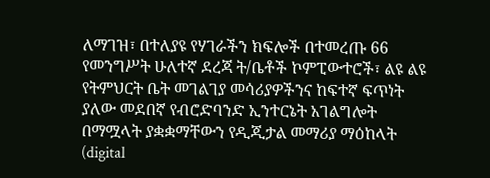ለማገዝ፣ በተለያዩ የሃገራችን ክፍሎች በተመረጡ 66 የመንግሥት ሁለተኛ ደረጃ ት/ቤቶች ኮምፒውተሮች፣ ልዩ ልዩ የትምህርት ቤት መገልገያ መሳሪያዎችንና ከፍተኛ ፍጥነት ያለው መደበኛ የብሮድባንድ ኢንተርኔት አገልግሎት በማሟላት ያቋቋማቸውን የዲጂታል መማሪያ ማዕከላት (digital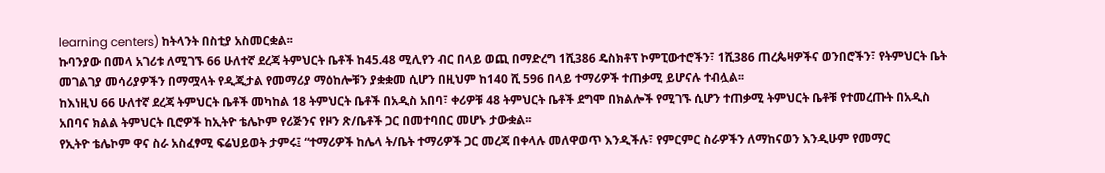learning centers) ከትላንት በስቲያ አስመርቋል፡፡
ኩባንያው በመላ አገሪቱ ለሚገኙ 66 ሁለተኛ ደረጃ ትምህርት ቤቶች ከ45.48 ሚሊየን ብር በላይ ወጪ በማድረግ 1ሺ386 ዴስክቶፕ ኮምፒውተሮችን፣ 1ሺ386 ጠረጴዛዎችና ወንበሮችን፣ የትምህርት ቤት መገልገያ መሳሪያዎችን በማሟላት የዲጂታል የመማሪያ ማዕከሎቹን ያቋቋመ ሲሆን በዚህም ከ140 ሺ 596 በላይ ተማሪዎች ተጠቃሚ ይሆናሉ ተብሏል፡፡
ከእነዚህ 66 ሁለተኛ ደረጃ ትምህርት ቤቶች መካከል 18 ትምህርት ቤቶች በአዲስ አበባ፣ ቀሪዎቹ 48 ትምህርት ቤቶች ደግሞ በክልሎች የሚገኙ ሲሆን ተጠቃሚ ትምህርት ቤቶቹ የተመረጡት በአዲስ አበባና ክልል ትምህርት ቢሮዎች ከኢትዮ ቴሌኮም የሪጅንና የዞን ጽ/ቤቶች ጋር በመተባበር መሆኑ ታውቋል፡፡
የኢትዮ ቴሌኮም ዋና ስራ አስፈፃሚ ፍሬህይወት ታምሩ፤ “ተማሪዎች ከሌላ ት/ቤት ተማሪዎች ጋር መረጃ በቀላሉ መለዋወጥ እንዲችሉ፣ የምርምር ስራዎችን ለማከናወን እንዲሁም የመማር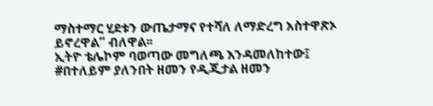ማስተማር ሂደቱን ውጤታማና የተሻለ ለማድረግ አስተዋጽኦ ይኖረዋል” ብለዋል፡፡
ኢትዮ ቴሌኮም ባወጣው መግለጫ እንዳመለከተው፤ #በተለይም ያለንበት ዘመን የዲጂታል ዘመን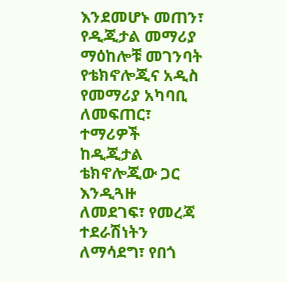እንደመሆኑ መጠን፣ የዲጂታል መማሪያ ማዕከሎቹ መገንባት የቴክኖሎጂና አዲስ የመማሪያ አካባቢ ለመፍጠር፣ ተማሪዎች ከዲጂታል ቴክኖሎጂው ጋር እንዲጓዙ ለመደገፍ፣ የመረጃ ተደራሽነትን ለማሳደግ፣ የበጎ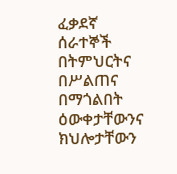ፈቃደኛ ሰራተኞች በትምህርትና በሥልጠና በማጎልበት ዕውቀታቸውንና ክህሎታቸውን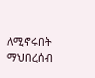ለሚኖሩበት ማህበረሰብ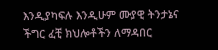እንዲያካፍሉ እንዲሁም ሙያዊ ትንታኔና ችግር ፈቺ ክህሎቶችን ለማዳበር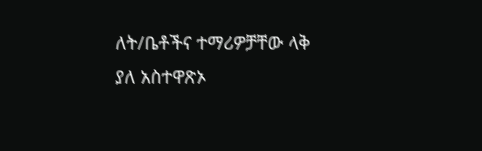ለት/ቤቶችና ተማሪዎቻቸው ላቅ ያለ አስተዋጽኦ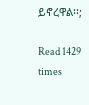ይኖረዋል፡፡;

Read 1429 times